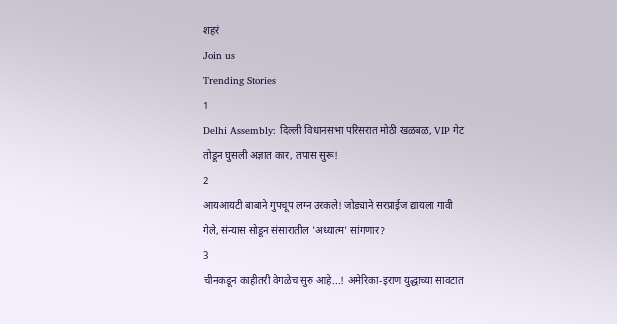शहरं
Join us
Trending Stories
1
Delhi Assembly: दिल्ली विधानसभा परिसरात मोठी खळबळ, VIP गेट तोडून घुसली अज्ञात कार, तपास सुरू!
2
आयआयटी बाबाने गुपचूप लग्न उरकले! जोड्याने सरप्राईज द्यायला गावी गेले, संन्यास सोडून संसारातील 'अध्यात्म' सांगणार?
3
चीनकडून काहीतरी वेगळेच सुरु आहे...! अमेरिका-इराण युद्धाच्या सावटात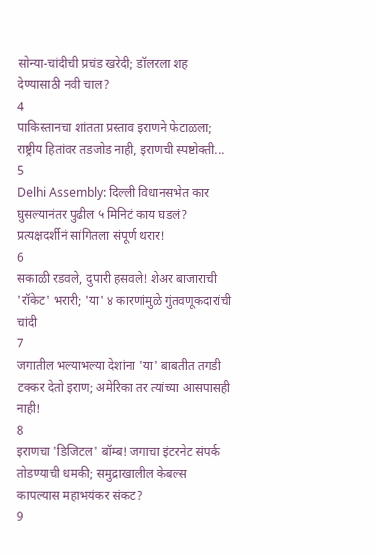सोन्या-चांदीची प्रचंड खरेदी; डॉलरला शह देण्यासाठी नवी चाल?
4
पाकिस्तानचा शांतता प्रस्ताव इराणने फेटाळला; राष्ट्रीय हितांवर तडजोड नाही, इराणची स्पष्टोक्ती...
5
Delhi Assembly: दिल्ली विधानसभेत कार घुसल्यानंतर पुढील ५ मिनिटं काय घडलं? प्रत्यक्षदर्शीनं सांगितला संपूर्ण थरार!
6
सकाळी रडवले, दुपारी हसवले! शेअर बाजाराची 'रॉकेट' भरारी; 'या' ४ कारणांमुळे गुंतवणूकदारांची चांदी
7
जगातील भल्याभल्या देशांना 'या' बाबतीत तगडी टक्कर देतो इराण; अमेरिका तर त्यांच्या आसपासही नाही!
8
इराणचा 'डिजिटल' बॉम्ब! जगाचा इंटरनेट संपर्क तोडण्याची धमकी; समुद्राखालील केबल्स कापल्यास महाभयंकर संकट?
9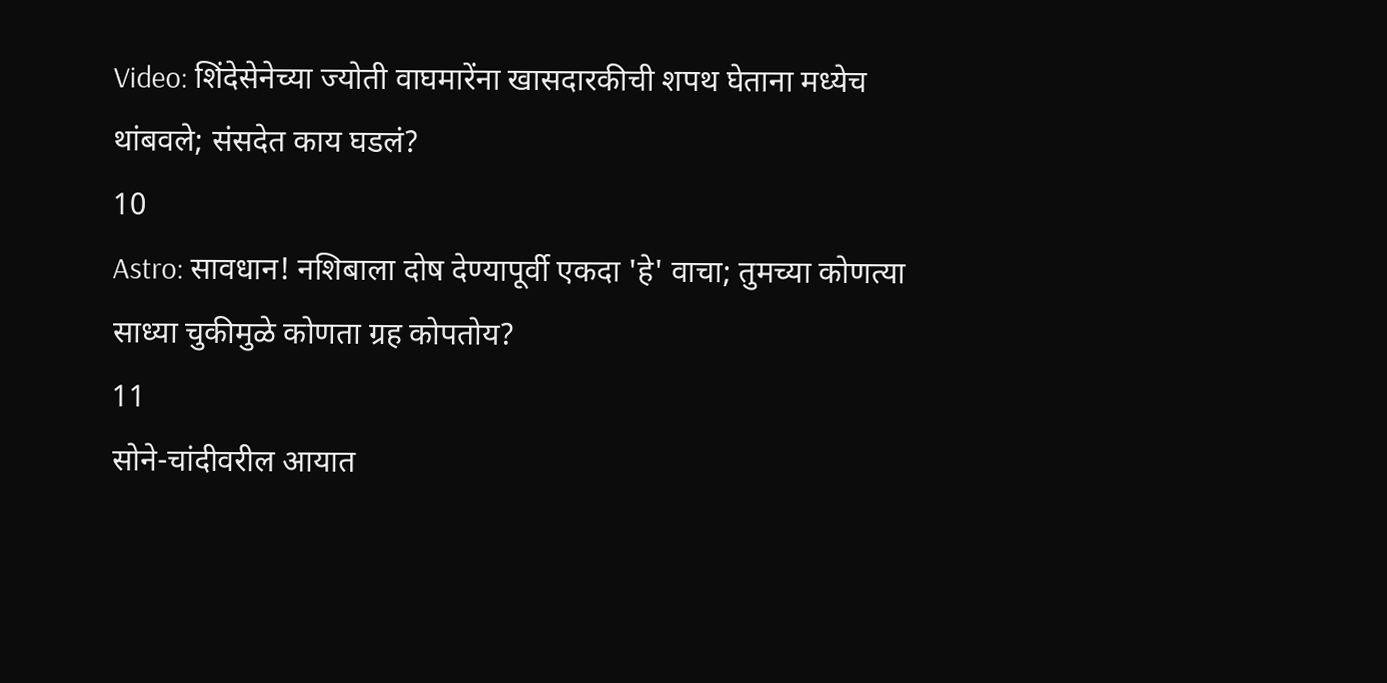Video: शिंदेसेनेच्या ज्योती वाघमारेंना खासदारकीची शपथ घेताना मध्येच थांबवले; संसदेत काय घडलं?
10
Astro: सावधान! नशिबाला दोष देण्यापूर्वी एकदा 'हे' वाचा; तुमच्या कोणत्या साध्या चुकीमुळे कोणता ग्रह कोपतोय?
11
सोने-चांदीवरील आयात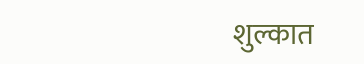शुल्कात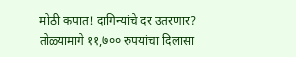मोठी कपात! दागिन्यांचे दर उतरणार? तोळ्यामागे ११,७०० रुपयांचा दिलासा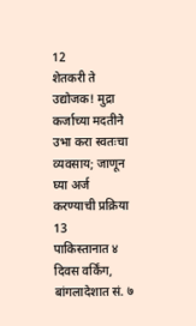12
शेतकरी ते उद्योजक! मुद्रा कर्जाच्या मदतीने उभा करा स्वतःचा व्यवसाय; जाणून घ्या अर्ज करण्याची प्रक्रिया
13
पाकिस्तानात ४ दिवस वर्किंग, बांगलादेशात सं. ७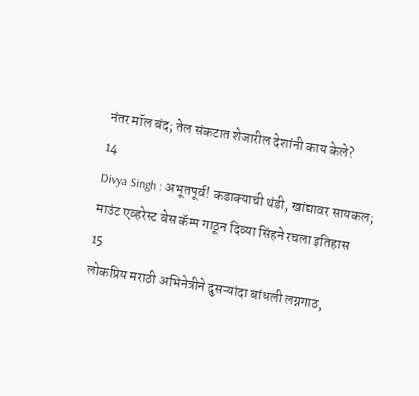नंतर मॉल बंद; तेल संकटात शेजारील देशांनी काय केले?
14
Divya Singh : अभूतपूर्व! कडाक्याची थंडी, खांद्यावर सायकल; माउंट एव्हरेस्ट बेस कॅम्प गाठून दिव्या सिंहने रचला इतिहास
15
लोकप्रिय मराठी अभिनेत्रीने दुसऱ्यांदा बांधली लग्नगाठ,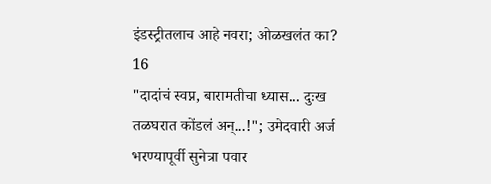इंडस्ट्रीतलाच आहे नवरा; ओळखलंत का?
16
"दादांचं स्वप्न, बारामतीचा ध्यास... दुःख तळघरात कोंडलं अन्...!"; उमेदवारी अर्ज भरण्यापूर्वी सुनेत्रा पवार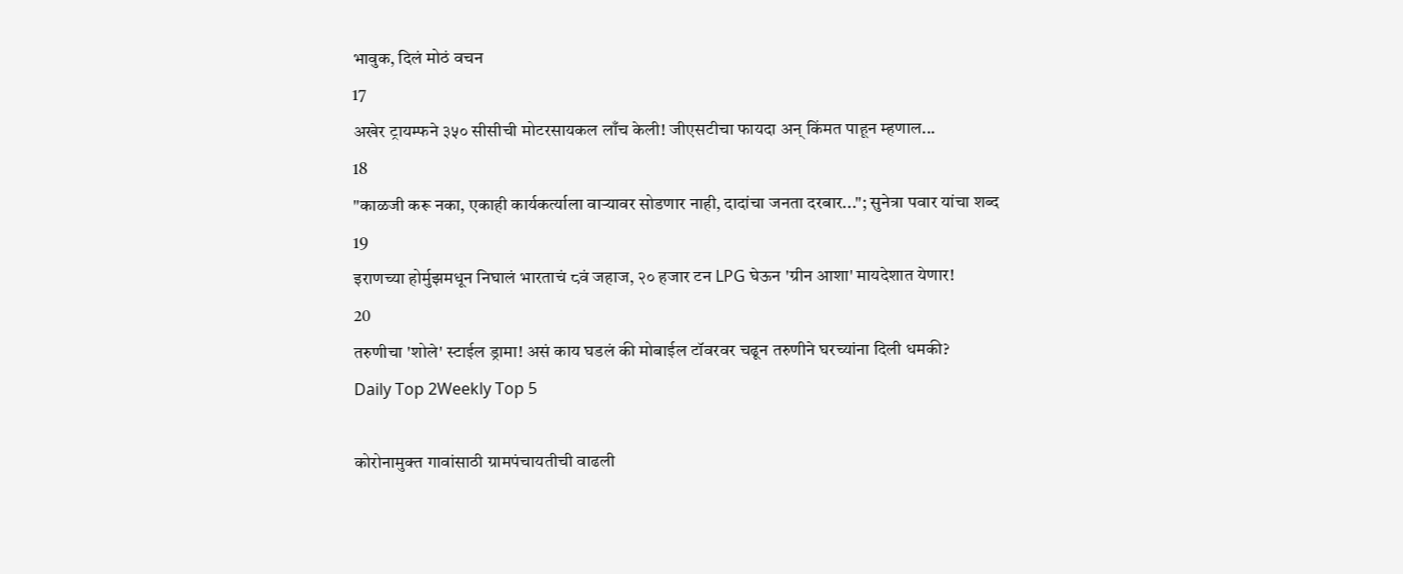भावुक, दिलं मोठं वचन
17
अखेर ट्रायम्फने ३५० सीसीची मोटरसायकल लाँच केली! जीएसटीचा फायदा अन् किंमत पाहून म्हणाल...
18
"काळजी करू नका, एकाही कार्यकर्त्याला वाऱ्यावर सोडणार नाही, दादांचा जनता दरबार..."; सुनेत्रा पवार यांचा शब्द
19
इराणच्या होर्मुझमधून निघालं भारताचं ८वं जहाज, २० हजार टन LPG घेऊन 'ग्रीन आशा' मायदेशात येणार!
20
तरुणीचा 'शोले' स्टाईल ड्रामा! असं काय घडलं की मोबाईल टॉवरवर चढून तरुणीने घरच्यांना दिली धमकी?
Daily Top 2Weekly Top 5

कोरोनामुक्त गावांसाठी ग्रामपंचायतीची वाढली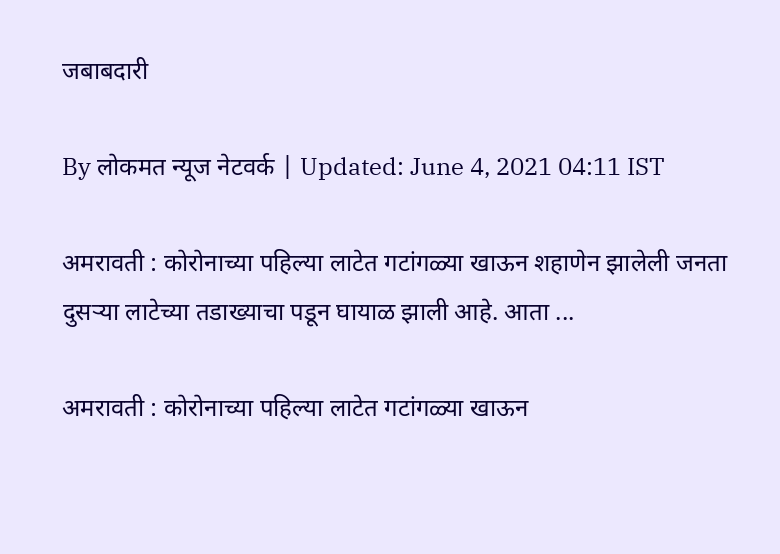जबाबदारी

By लोकमत न्यूज नेटवर्क | Updated: June 4, 2021 04:11 IST

अमरावती : कोरोनाच्या पहिल्या लाटेत गटांगळ्या खाऊन शहाणेन झालेली जनता दुसऱ्या लाटेच्या तडाख्याचा पडून घायाळ झाली आहे. आता ...

अमरावती : कोरोनाच्या पहिल्या लाटेत गटांगळ्या खाऊन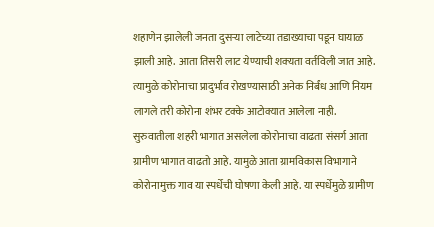शहाणेन झालेली जनता दुसऱ्या लाटेच्या तडाख्याचा पडून घायाळ झाली आहे. आता तिसरी लाट येण्याची शक्‍यता वर्तविली जात आहे. त्यामुळे कोरोनाचा प्रादुर्भाव रोखण्यासाठी अनेक निर्बंध आणि नियम लागले तरी कोरोना शंभर टक्के आटोक्यात आलेला नाही. सुरुवातीला शहरी भागात असलेला कोरोनाचा वाढता संसर्ग आता ग्रामीण भागात वाढतो आहे. यामुळे आता ग्रामविकास विभागाने कोरोनामुक्त गाव या स्पर्धेची घोषणा केली आहे. या स्पर्धेमुळे ग्रामीण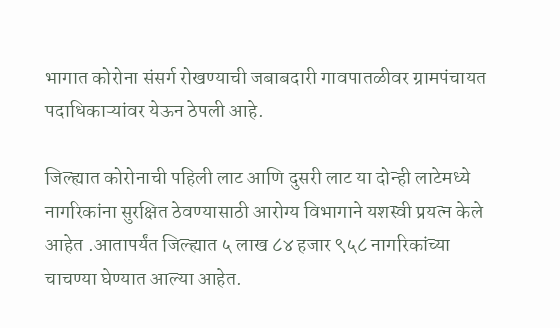भागात कोरोना संसर्ग रोखण्याची जबाबदारी गावपातळीवर ग्रामपंचायत पदाधिकाऱ्यांवर येऊन ठेपली आहे.

जिल्ह्यात कोरोनाची पहिली लाट आणि दुसरी लाट या दोन्ही लाटेमध्ये नागरिकांना सुरक्षित ठेवण्यासाठी आरोग्य विभागाने यशस्वी प्रयत्न केले आहेत .आतापर्यंत जिल्ह्यात ५ लाख ८४ हजार ९५८ नागरिकांच्या चाचण्या घेण्यात आल्या आहेत.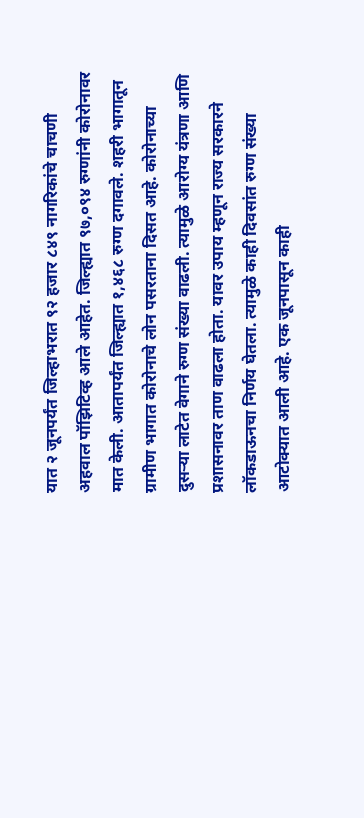यात २ जूनपर्यंत जिल्हाभरात ९२ हजार ८४९ नागरिकांचे चाचणी अहवाल पॉझिटिव्ह आले आहेत. जिल्ह्यात ९७,०९४ रुग्णांनी कोरोनावर मात केली. आतापर्यंत जिल्ह्यात १,४६८ रुग्ण दगावले. शहरी भागातून ग्रामीण भागात कोरोनाचे लोन पसरताना दिसत आहे. कोरोनाच्या दुसऱ्या लाटेत वेगाने रुग्ण संख्या वाढली. त्यामुळे आरोग्य यंत्रणा आणि प्रशासनावर ताण वाढला होता. यावर उपाय म्हणून राज्य सरकारने लॉकडाऊनचा निर्णय घेतला. त्यामुळे काही दिवसांत रुग्ण संख्या आटोक्यात आली आहे. एक जूनपासून काही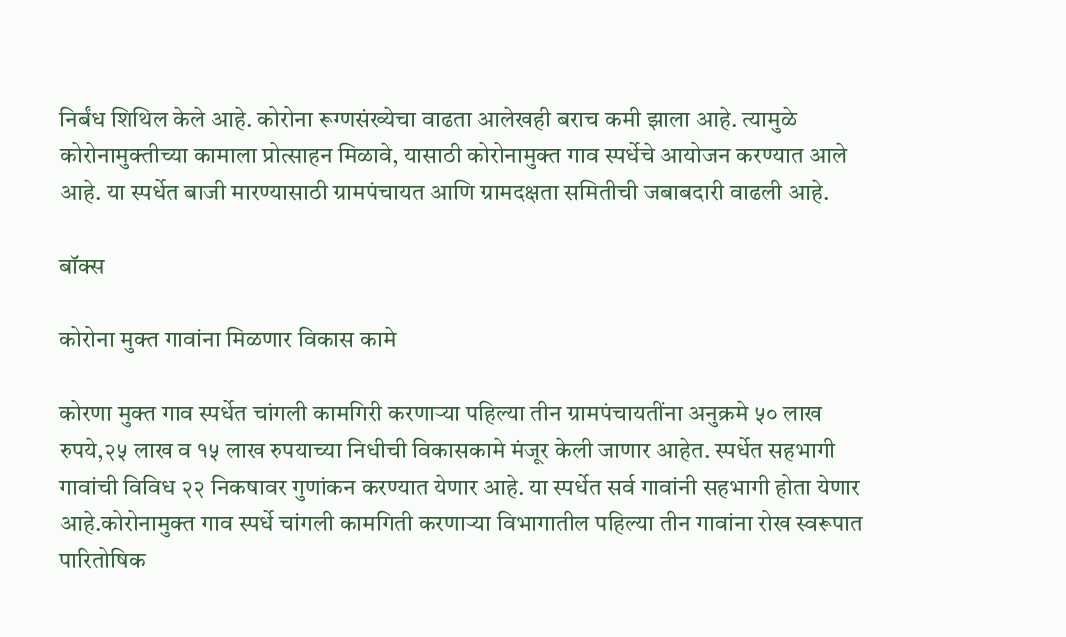निर्बंध शिथिल केले आहे. कोरोना रूग्णसंख्येचा वाढता आलेखही बराच कमी झाला आहे. त्यामुळे कोरोनामुक्तीच्या कामाला प्रोत्साहन मिळावे, यासाठी कोरोनामुक्त गाव स्पर्धेचे आयोजन करण्यात आले आहे. या स्पर्धेत बाजी मारण्यासाठी ग्रामपंचायत आणि ग्रामदक्षता समितीची जबाबदारी वाढली आहे.

बॉक्स

कोरोना मुक्त गावांना मिळणार विकास कामे

कोरणा मुक्त गाव स्पर्धेत चांगली कामगिरी करणाऱ्या पहिल्या तीन ग्रामपंचायतींना अनुक्रमे ५० लाख रुपये,२५ लाख व १५ लाख रुपयाच्या निधीची विकासकामे मंजूर केली जाणार आहेत. स्पर्धेत सहभागी गावांची विविध २२ निकषावर गुणांकन करण्यात येणार आहे. या स्पर्धेत सर्व गावांनी सहभागी होता येणार आहे.कोरोनामुक्त गाव स्पर्धे चांगली कामगिती करणाऱ्या विभागातील पहिल्या तीन गावांना रोख स्वरूपात पारितोषिक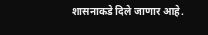शासनाकडे दिले जाणार आहे.